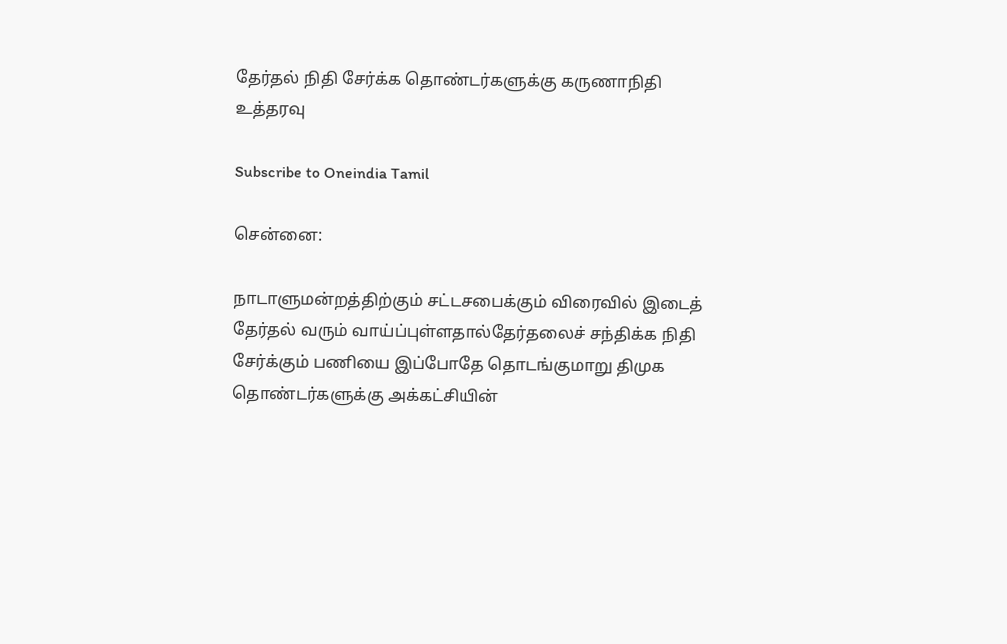தேர்தல் நிதி சேர்க்க தொண்டர்களுக்கு கருணாநிதி உத்தரவு

Subscribe to Oneindia Tamil

சென்னை:

நாடாளுமன்றத்திற்கும் சட்டசபைக்கும் விரைவில் இடைத் தேர்தல் வரும் வாய்ப்புள்ளதால்தேர்தலைச் சந்திக்க நிதி சேர்க்கும் பணியை இப்போதே தொடங்குமாறு திமுக தொண்டர்களுக்கு அக்கட்சியின்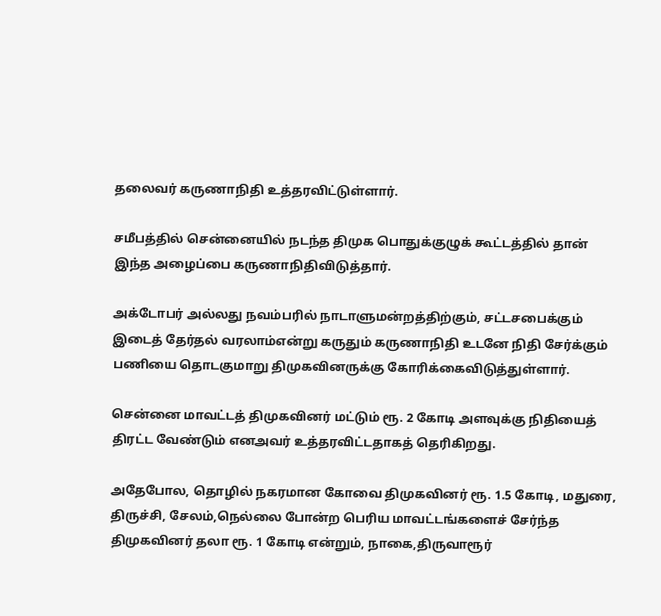தலைவர் கருணாநிதி உத்தரவிட்டுள்ளார்.

சமீபத்தில் சென்னையில் நடந்த திமுக பொதுக்குழுக் கூட்டத்தில் தான் இந்த அழைப்பை கருணாநிதிவிடுத்தார்.

அக்டோபர் அல்லது நவம்பரில் நாடாளுமன்றத்திற்கும், சட்டசபைக்கும் இடைத் தேர்தல் வரலாம்என்று கருதும் கருணாநிதி உடனே நிதி சேர்க்கும் பணியை தொடகுமாறு திமுகவினருக்கு கோரிக்கைவிடுத்துள்ளார்.

சென்னை மாவட்டத் திமுகவினர் மட்டும் ரூ. 2 கோடி அளவுக்கு நிதியைத் திரட்ட வேண்டும் எனஅவர் உத்தரவிட்டதாகத் தெரிகிறது.

அதேபோல, தொழில் நகரமான கோவை திமுகவினர் ரூ. 1.5 கோடி, மதுரை, திருச்சி, சேலம்,நெல்லை போன்ற பெரிய மாவட்டங்களைச் சேர்ந்த திமுகவினர் தலா ரூ. 1 கோடி என்றும், நாகை,திருவாரூர்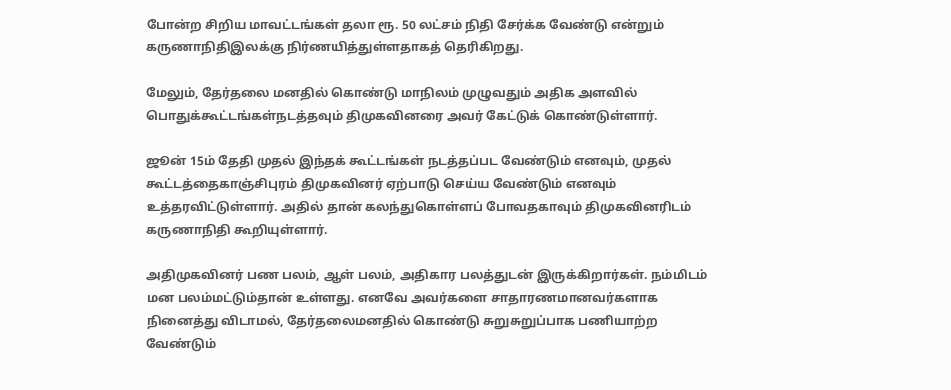போன்ற சிறிய மாவட்டங்கள் தலா ரூ. 50 லட்சம் நிதி சேர்க்க வேண்டு என்றும் கருணாநிதிஇலக்கு நிர்ணயித்துள்ளதாகத் தெரிகிறது.

மேலும், தேர்தலை மனதில் கொண்டு மாநிலம் முழுவதும் அதிக அளவில் பொதுக்கூட்டங்கள்நடத்தவும் திமுகவினரை அவர் கேட்டுக் கொண்டுள்ளார்.

ஜூன் 15ம் தேதி முதல் இந்தக் கூட்டங்கள் நடத்தப்பட வேண்டும் எனவும், முதல் கூட்டத்தைகாஞ்சிபுரம் திமுகவினர் ஏற்பாடு செய்ய வேண்டும் எனவும் உத்தரவிட்டுள்ளார். அதில் தான் கலந்துகொள்ளப் போவதகாவும் திமுகவினரிடம் கருணாநிதி கூறியுள்ளார்.

அதிமுகவினர் பண பலம், ஆள் பலம், அதிகார பலத்துடன் இருக்கிறார்கள். நம்மிடம் மன பலம்மட்டும்தான் உள்ளது. எனவே அவர்களை சாதாரணமானவர்களாக நினைத்து விடாமல், தேர்தலைமனதில் கொண்டு சுறுசுறுப்பாக பணியாற்ற வேண்டும்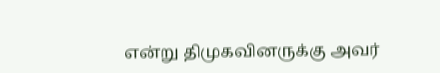என்று திமுகவினருக்கு அவர்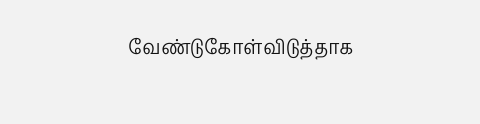வேண்டுகோள்விடுத்தாக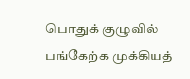பொதுக் குழுவில் பங்கேற்க முக்கியத்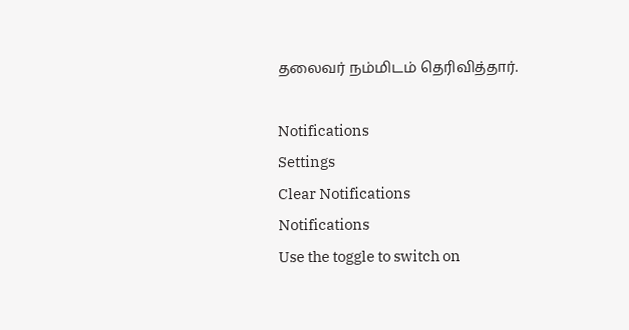தலைவர் நம்மிடம் தெரிவித்தார்.

Notifications
Settings
Clear Notifications
Notifications
Use the toggle to switch on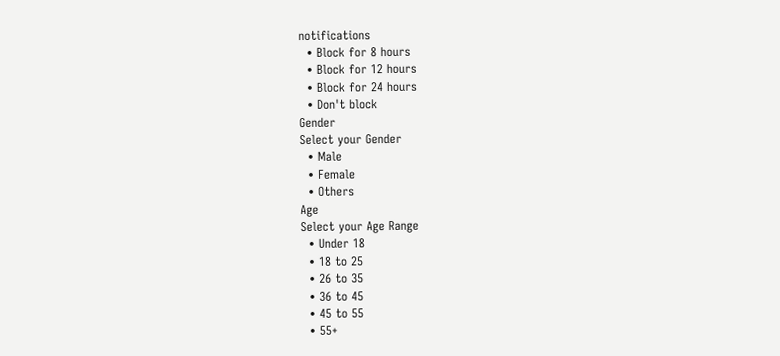notifications
  • Block for 8 hours
  • Block for 12 hours
  • Block for 24 hours
  • Don't block
Gender
Select your Gender
  • Male
  • Female
  • Others
Age
Select your Age Range
  • Under 18
  • 18 to 25
  • 26 to 35
  • 36 to 45
  • 45 to 55
  • 55+